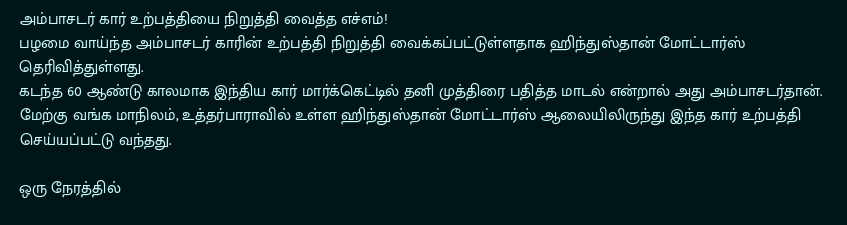அம்பாசடர் கார் உற்பத்தியை நிறுத்தி வைத்த எச்எம்!
பழமை வாய்ந்த அம்பாசடர் காரின் உற்பத்தி நிறுத்தி வைக்கப்பட்டுள்ளதாக ஹிந்துஸ்தான் மோட்டார்ஸ் தெரிவித்துள்ளது.
கடந்த 60 ஆண்டு காலமாக இந்திய கார் மார்க்கெட்டில் தனி முத்திரை பதித்த மாடல் என்றால் அது அம்பாசடர்தான். மேற்கு வங்க மாநிலம், உத்தர்பாராவில் உள்ள ஹிந்துஸ்தான் மோட்டார்ஸ் ஆலையிலிருந்து இந்த கார் உற்பத்தி செய்யப்பட்டு வந்தது.

ஒரு நேரத்தில்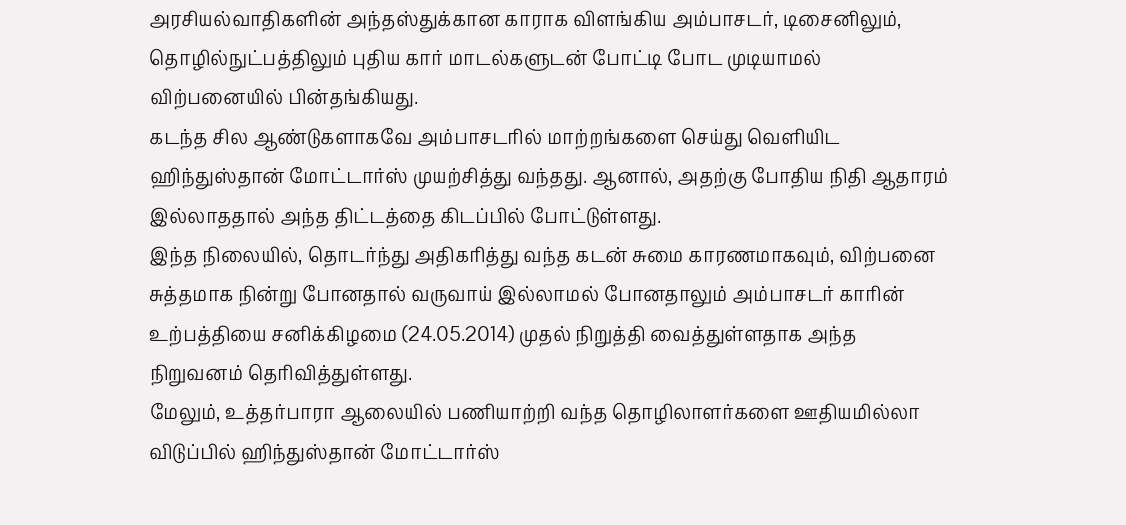அரசியல்வாதிகளின் அந்தஸ்துக்கான காராக விளங்கிய அம்பாசடர், டிசைனிலும், தொழில்நுட்பத்திலும் புதிய கார் மாடல்களுடன் போட்டி போட முடியாமல் விற்பனையில் பின்தங்கியது.
கடந்த சில ஆண்டுகளாகவே அம்பாசடரில் மாற்றங்களை செய்து வெளியிட ஹிந்துஸ்தான் மோட்டார்ஸ் முயற்சித்து வந்தது. ஆனால், அதற்கு போதிய நிதி ஆதாரம் இல்லாததால் அந்த திட்டத்தை கிடப்பில் போட்டுள்ளது.
இந்த நிலையில், தொடர்ந்து அதிகரித்து வந்த கடன் சுமை காரணமாகவும், விற்பனை சுத்தமாக நின்று போனதால் வருவாய் இல்லாமல் போனதாலும் அம்பாசடர் காரின் உற்பத்தியை சனிக்கிழமை (24.05.2014) முதல் நிறுத்தி வைத்துள்ளதாக அந்த நிறுவனம் தெரிவித்துள்ளது.
மேலும், உத்தர்பாரா ஆலையில் பணியாற்றி வந்த தொழிலாளர்களை ஊதியமில்லா விடுப்பில் ஹிந்துஸ்தான் மோட்டார்ஸ்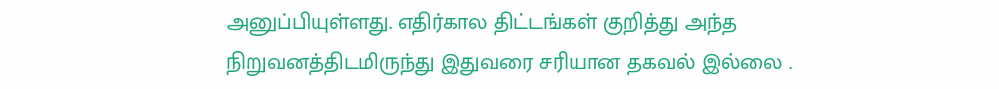அனுப்பியுள்ளது. எதிர்கால திட்டங்கள் குறித்து அந்த நிறுவனத்திடமிருந்து இதுவரை சரியான தகவல் இல்லை .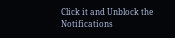Click it and Unblock the Notifications